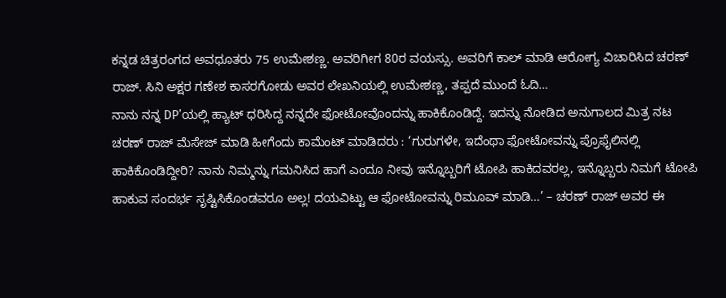ಕನ್ನಡ ಚಿತ್ರರಂಗದ ಅವಧೂತರು 75 ಉಮೇಶಣ್ಣ. ಅವರಿಗೀಗ 80ರ ವಯಸ್ಸು. ಅವರಿಗೆ ಕಾಲ್ ಮಾಡಿ ಆರೋಗ್ಯ ವಿಚಾರಿಸಿದ ಚರಣ್ ರಾಜ್. ಸಿನಿ ಅಕ್ಷರ ಗಣೇಶ ಕಾಸರಗೋಡು ಅವರ ಲೇಖನಿಯಲ್ಲಿ ಉಮೇಶಣ್ಣ, ತಪ್ಪದೆ ಮುಂದೆ ಓದಿ…
ನಾನು ನನ್ನ DP’ಯಲ್ಲಿ ಹ್ಯಾಟ್ ಧರಿಸಿದ್ದ ನನ್ನದೇ ಫೋಟೋವೊಂದನ್ನು ಹಾಕಿಕೊಂಡಿದ್ದೆ. ಇದನ್ನು ನೋಡಿದ ಅನುಗಾಲದ ಮಿತ್ರ ನಟ ಚರಣ್ ರಾಜ್ ಮೆಸೇಜ್ ಮಾಡಿ ಹೀಗೆಂದು ಕಾಮೆಂಟ್ ಮಾಡಿದರು : ‘ಗುರುಗಳೇ, ಇದೆಂಥಾ ಫೋಟೋವನ್ನು ಪ್ರೊಫೈಲಿನಲ್ಲಿ ಹಾಕಿಕೊಂಡಿದ್ದೀರಿ? ನಾನು ನಿಮ್ಮನ್ನು ಗಮನಿಸಿದ ಹಾಗೆ ಎಂದೂ ನೀವು ಇನ್ನೊಬ್ಬರಿಗೆ ಟೋಪಿ ಹಾಕಿದವರಲ್ಲ, ಇನ್ನೊಬ್ಬರು ನಿಮಗೆ ಟೋಪಿ ಹಾಕುವ ಸಂದರ್ಭ ಸೃಷ್ಟಿಸಿಕೊಂಡವರೂ ಅಲ್ಲ! ದಯವಿಟ್ಟು ಆ ಫೋಟೋವನ್ನು ರಿಮೂವ್ ಮಾಡಿ…’ – ಚರಣ್ ರಾಜ್ ಅವರ ಈ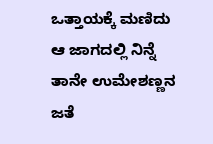ಒತ್ತಾಯಕ್ಕೆ ಮಣಿದು ಆ ಜಾಗದಲ್ಲಿ ನಿನ್ನೆ ತಾನೇ ಉಮೇಶಣ್ಣನ ಜತೆ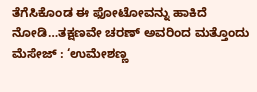ತೆಗೆಸಿಕೊಂಡ ಈ ಫೋಟೋವನ್ನು ಹಾಕಿದೆ ನೋಡಿ…ತಕ್ಷಣವೇ ಚರಣ್ ಅವರಿಂದ ಮತ್ತೊಂದು ಮೆಸೇಜ್ : ‘ಉಮೇಶಣ್ಣ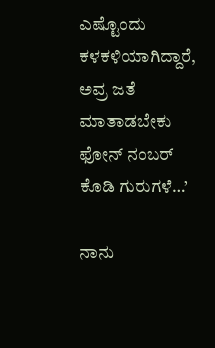ಎಷ್ಟೊಂದು ಕಳಕಳಿಯಾಗಿದ್ದಾರೆ, ಅವ್ರ ಜತೆ ಮಾತಾಡಬೇಕು ಫೋನ್ ನಂಬರ್ ಕೊಡಿ ಗುರುಗಳೆ…’

ನಾನು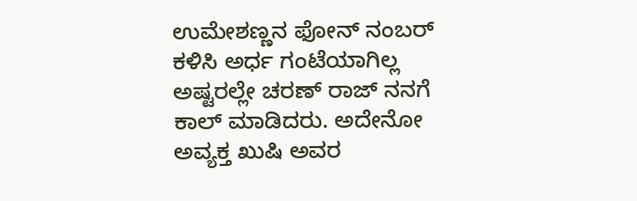ಉಮೇಶಣ್ಣನ ಫೋನ್ ನಂಬರ್ ಕಳಿಸಿ ಅರ್ಧ ಗಂಟೆಯಾಗಿಲ್ಲ ಅಷ್ಟರಲ್ಲೇ ಚರಣ್ ರಾಜ್ ನನಗೆ ಕಾಲ್ ಮಾಡಿದರು. ಅದೇನೋ ಅವ್ಯಕ್ತ ಖುಷಿ ಅವರ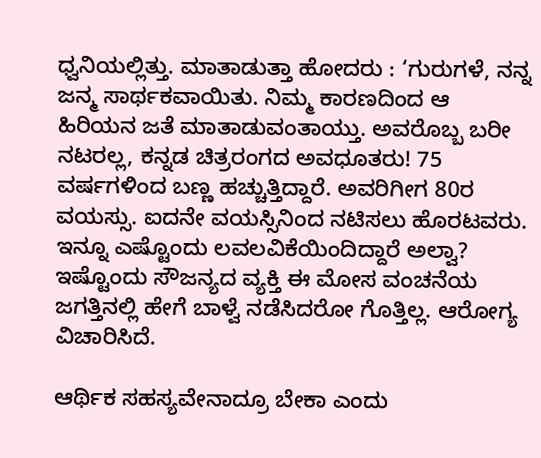ಧ್ವನಿಯಲ್ಲಿತ್ತು. ಮಾತಾಡುತ್ತಾ ಹೋದರು : ‘ಗುರುಗಳೆ, ನನ್ನ ಜನ್ಮ ಸಾರ್ಥಕವಾಯಿತು. ನಿಮ್ಮ ಕಾರಣದಿಂದ ಆ ಹಿರಿಯನ ಜತೆ ಮಾತಾಡುವಂತಾಯ್ತು. ಅವರೊಬ್ಬ ಬರೀ ನಟರಲ್ಲ, ಕನ್ನಡ ಚಿತ್ರರಂಗದ ಅವಧೂತರು! 75 ವರ್ಷಗಳಿಂದ ಬಣ್ಣ ಹಚ್ಚುತ್ತಿದ್ದಾರೆ. ಅವರಿಗೀಗ 80ರ ವಯಸ್ಸು. ಐದನೇ ವಯಸ್ಸಿನಿಂದ ನಟಿಸಲು ಹೊರಟವರು. ಇನ್ನೂ ಎಷ್ಟೊಂದು ಲವಲವಿಕೆಯಿಂದಿದ್ದಾರೆ ಅಲ್ವಾ? ಇಷ್ಟೊಂದು ಸೌಜನ್ಯದ ವ್ಯಕ್ತಿ ಈ ಮೋಸ ವಂಚನೆಯ ಜಗತ್ತಿನಲ್ಲಿ ಹೇಗೆ ಬಾಳ್ವೆ ನಡೆಸಿದರೋ ಗೊತ್ತಿಲ್ಲ. ಆರೋಗ್ಯ ವಿಚಾರಿಸಿದೆ.

ಆರ್ಥಿಕ ಸಹಸ್ಯವೇನಾದ್ರೂ ಬೇಕಾ ಎಂದು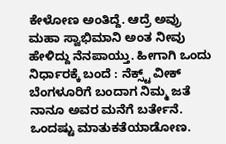ಕೇಳೋಣ ಅಂತಿದ್ದೆ. ಆದ್ರೆ ಅವ್ರು ಮಹಾ ಸ್ವಾಭಿಮಾನಿ ಅಂತ ನೀವು ಹೇಳಿದ್ದು ನೆನಪಾಯ್ತು. ಹೀಗಾಗಿ ಒಂದು ನಿರ್ಧಾರಕ್ಕೆ ಬಂದೆ : ನೆಕ್ಸ್ಟ್ ವೀಕ್ ಬೆಂಗಳೂರಿಗೆ ಬಂದಾಗ ನಿಮ್ಮ ಜತೆ ನಾನೂ ಅವರ ಮನೆಗೆ ಬರ್ತೇನೆ. ಒಂದಷ್ಟು ಮಾತುಕತೆಯಾಡೋಣ.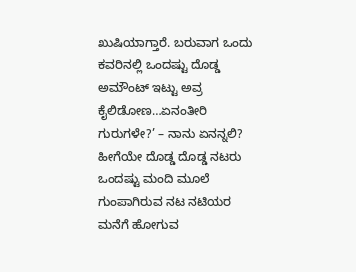ಖುಷಿಯಾಗ್ತಾರೆ. ಬರುವಾಗ ಒಂದು ಕವರಿನಲ್ಲಿ ಒಂದಷ್ಟು ದೊಡ್ಡ ಅಮೌಂಟ್ ಇಟ್ಟು ಅವ್ರ ಕೈಲಿಡೋಣ…ಏನಂತೀರಿ ಗುರುಗಳೇ?’ – ನಾನು ಏನನ್ನಲಿ? ಹೀಗೆಯೇ ದೊಡ್ಡ ದೊಡ್ಡ ನಟರು ಒಂದಷ್ಟು ಮಂದಿ ಮೂಲೆ ಗುಂಪಾಗಿರುವ ನಟ ನಟಿಯರ ಮನೆಗೆ ಹೋಗುವ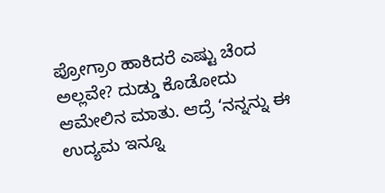ಪ್ರೋಗ್ರಾಂ ಹಾಕಿದರೆ ಎಷ್ಟು ಚೆಂದ ಅಲ್ಲವೇ? ದುಡ್ಡು ಕೊಡೋದು ಆಮೇಲಿನ ಮಾತು. ಆದ್ರೆ ‘ನನ್ನನ್ನು ಈ ಉದ್ಯಮ ಇನ್ನೂ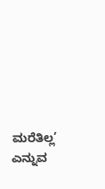ಮರೆತಿಲ್ಲ’ ಎನ್ನುವ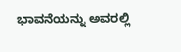ಭಾವನೆಯನ್ನು ಅವರಲ್ಲಿ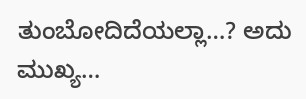ತುಂಬೋದಿದೆಯಲ್ಲಾ…? ಅದು ಮುಖ್ಯ…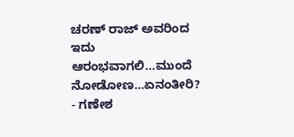ಚರಣ್ ರಾಜ್ ಅವರಿಂದ ಇದು ಆರಂಭವಾಗಲಿ…ಮುಂದೆ ನೋಡೋಣ…ಏನಂತೀರಿ?
- ಗಣೇಶ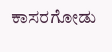ಕಾಸರಗೋಡು